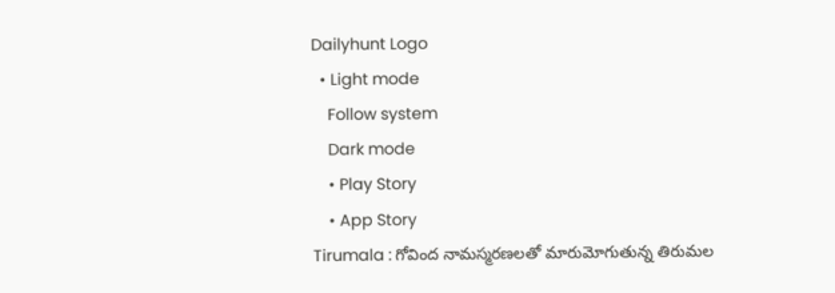Dailyhunt Logo
  • Light mode
    Follow system
    Dark mode
    • Play Story
    • App Story
Tirumala : గోవింద నామస్మరణలతో మారుమోగుతున్న తిరుమల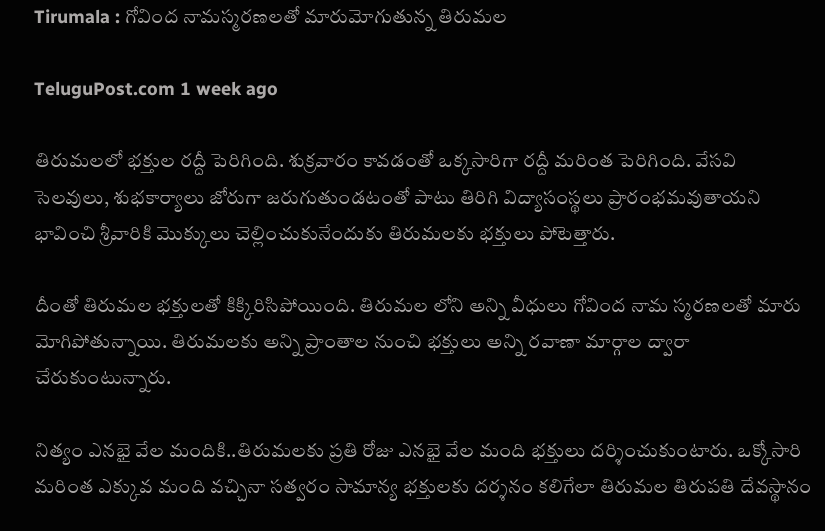Tirumala : గోవింద నామస్మరణలతో మారుమోగుతున్న తిరుమల

TeluguPost.com 1 week ago

తిరుమలలో భక్తుల రద్దీ పెరిగింది. శుక్రవారం కావడంతో ఒక్కసారిగా రద్దీ మరింత పెరిగింది. వేసవి సెలవులు, శుభకార్యాలు జోరుగా జరుగుతుండటంతో పాటు తిరిగి విద్యాసంస్థలు ప్రారంభమవుతాయని భావించి శ్రీవారికి మొక్కులు చెల్లించుకునేందుకు తిరుమలకు భక్తులు పోటెత్తారు.

దీంతో తిరుమల భక్తులతో కిక్కిరిసిపోయింది. తిరుమల లోని అన్ని వీధులు గోవింద నామ స్మరణలతో మారు మోగిపోతున్నాయి. తిరుమలకు అన్ని ప్రాంతాల నుంచి భక్తులు అన్ని రవాణా మార్గాల ద్వారా చేరుకుంటున్నారు.

నిత్యం ఎనభై వేల మందికి..తిరుమలకు ప్రతి రోజు ఎనభై వేల మంది భక్తులు దర్శించుకుంటారు. ఒక్కోసారి మరింత ఎక్కువ మంది వచ్చినా సత్వరం సామాన్య భక్తులకు దర్శనం కలిగేలా తిరుమల తిరుపతి దేవస్థానం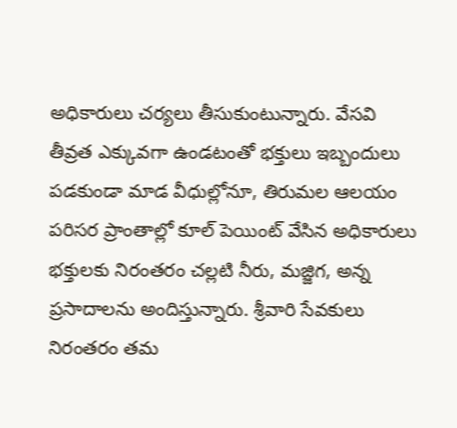అధికారులు చర్యలు తీసుకుంటున్నారు. వేసవి తీవ్రత ఎక్కువగా ఉండటంతో భక్తులు ఇబ్బందులు పడకుండా మాడ వీధుల్లోనూ, తిరుమల ఆలయం పరిసర ప్రాంతాల్లో కూల్ పెయింట్ వేసిన అధికారులు భక్తులకు నిరంతరం చల్లటి నీరు, మజ్జిగ, అన్న ప్రసాదాలను అందిస్తున్నారు. శ్రీవారి సేవకులు నిరంతరం తమ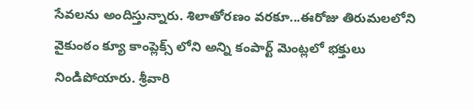సేవలను అందిస్తున్నారు. శిలాతోరణం వరకూ...ఈరోజు తిరుమలలోని వైకుంఠం క్యూ కాంప్లెక్స్ లోని అన్ని కంపార్ట్ మెంట్లలో భక్తులు నిండిపోయారు. శ్రీవారి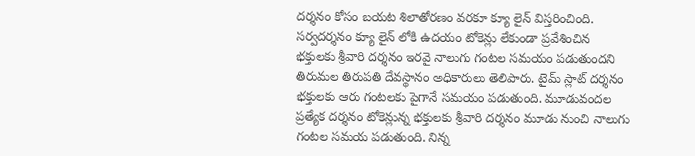దర్శనం కోసం బయట శిలాతోరణం వరకూ క్యూ లైన్ విస్తరించింది. సర్వదర్శనం క్యూ లైన్ లోకి ఉదయం టోకెన్లు లేకుండా ప్రవేశించిన భక్తులకు శ్రీవారి దర్శనం ఇరవై నాలుగు గంటల సమయం పడుతుందని తిరుమల తిరుపతి దేవస్థానం అధికారులు తెలిపారు. టైమ్ స్లాట్ దర్శనం భక్తులకు ఆరు గంటలకు పైగానే సమయం పడుతుంది. మూడువందల ప్రత్యేక దర్శనం టోకెన్లున్న భక్తులకు శ్రీవారి దర్శనం మూడు నుంచి నాలుగు గంటల సమయ పడుతుంది. నిన్న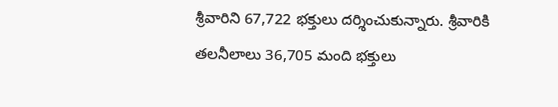శ్రీవారిని 67,722 భక్తులు దర్శించుకున్నారు. శ్రీవారికి తలనీలాలు 36,705 మంది భక్తులు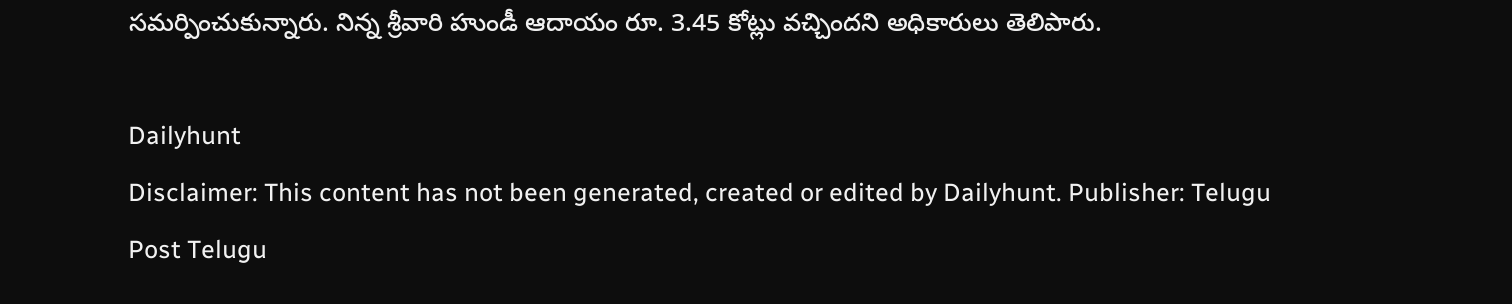సమర్పించుకున్నారు. నిన్న శ్రీవారి హుండీ ఆదాయం రూ. 3.45 కోట్లు వచ్చిందని అధికారులు తెలిపారు.

Dailyhunt
Disclaimer: This content has not been generated, created or edited by Dailyhunt. Publisher: Telugu Post Telugu